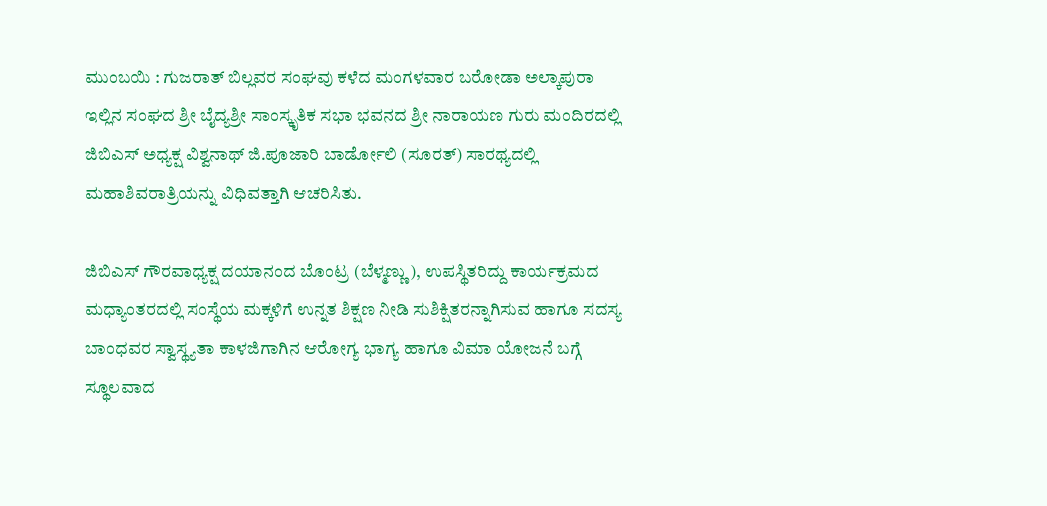ಮುಂಬಯಿ : ಗುಜರಾತ್ ಬಿಲ್ಲವರ ಸಂಘವು ಕಳೆದ ಮಂಗಳವಾರ ಬರೋಡಾ ಅಲ್ಕಾಪುರಾ ಇಲ್ಲಿನ ಸಂಘದ ಶ್ರೀ ಬೈದ್ಯಶ್ರೀ ಸಾಂಸ್ಕೃತಿಕ ಸಭಾ ಭವನದ ಶ್ರೀ ನಾರಾಯಣ ಗುರು ಮಂದಿರದಲ್ಲಿ ಜಿಬಿಎಸ್ ಅಧ್ಯಕ್ಷ ವಿಶ್ವನಾಥ್ ಜಿ.ಪೂಜಾರಿ ಬಾರ್ಡೋಲಿ (ಸೂರತ್) ಸಾರಥ್ಯದಲ್ಲಿ ಮಹಾಶಿವರಾತ್ರಿಯನ್ನು ವಿಧಿವತ್ತಾಗಿ ಆಚರಿಸಿತು.

ಜಿಬಿಎಸ್ ಗೌರವಾಧ್ಯಕ್ಷ ದಯಾನಂದ ಬೊಂಟ್ರ (ಬೆಳ್ಮಣ್ಣು), ಉಪಸ್ಥಿತರಿದ್ದು ಕಾರ್ಯಕ್ರಮದ ಮಧ್ಯಾಂತರದಲ್ಲಿ ಸಂಸ್ಥೆಯ ಮಕ್ಕಳಿಗೆ ಉನ್ನತ ಶಿಕ್ಷಣ ನೀಡಿ ಸುಶಿಕ್ಷಿತರನ್ನಾಗಿಸುವ ಹಾಗೂ ಸದಸ್ಯ ಬಾಂಧವರ ಸ್ವಾಸ್ಥ್ಯತಾ ಕಾಳಜಿಗಾಗಿನ ಆರೋಗ್ಯ ಭಾಗ್ಯ ಹಾಗೂ ವಿಮಾ ಯೋಜನೆ ಬಗ್ಗೆ ಸ್ಥೂಲವಾದ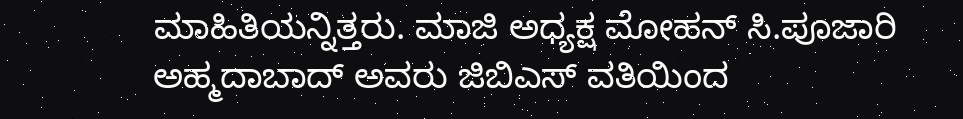ಮಾಹಿತಿಯನ್ನಿತ್ತರು. ಮಾಜಿ ಅಧ್ಯಕ್ಷ ಮೋಹನ್ ಸಿ.ಪೂಜಾರಿ ಅಹ್ಮದಾಬಾದ್ ಅವರು ಜಿಬಿಎಸ್ ವತಿಯಿಂದ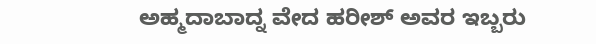ಅಹ್ಮದಾಬಾದ್ನ ವೇದ ಹರೀಶ್ ಅವರ ಇಬ್ಬರು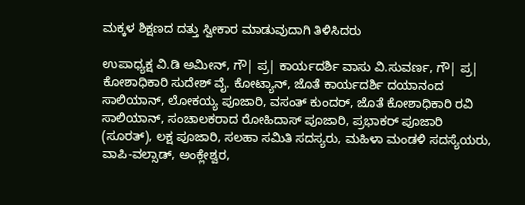ಮಕ್ಕಳ ಶಿಕ್ಷಣದ ದತ್ತು ಸ್ವೀಕಾರ ಮಾಡುವುದಾಗಿ ತಿಳಿಸಿದರು

ಉಪಾಧ್ಯಕ್ಷ ವಿ.ಡಿ ಅಮೀನ್, ಗೌ| ಪ್ರ| ಕಾರ್ಯದರ್ಶಿ ವಾಸು ವಿ.ಸುವರ್ಣ, ಗೌ| ಪ್ರ| ಕೋಶಾಧಿಕಾರಿ ಸುದೇಶ್ ವೈ. ಕೋಟ್ಯಾನ್, ಜೊತೆ ಕಾರ್ಯದರ್ಶಿ ದಯಾನಂದ ಸಾಲಿಯಾನ್, ಲೋಕಯ್ಯ ಪೂಜಾರಿ, ವಸಂತ್ ಕುಂದರ್, ಜೊತೆ ಕೋಶಾಧಿಕಾರಿ ರವಿ ಸಾಲಿಯಾನ್, ಸಂಚಾಲಕರಾದ ರೋಹಿದಾಸ್ ಪೂಜಾರಿ, ಪ್ರಭಾಕರ್ ಪೂಜಾರಿ (ಸೂರತ್), ಲಕ್ಷ ಪೂಜಾರಿ, ಸಲಹಾ ಸಮಿತಿ ಸದಸ್ಯರು, ಮಹಿಳಾ ಮಂಡಳಿ ಸದಸ್ಯೆಯರು, ವಾಪಿ-ವಲ್ಸಾಡ್, ಅಂಕ್ಲೇಶ್ವರ,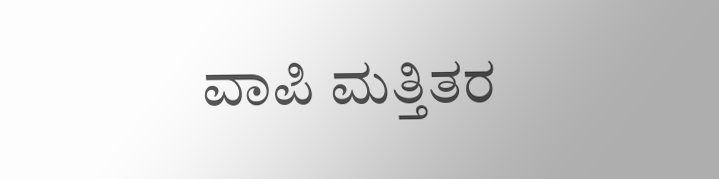ವಾಪಿ ಮತ್ತಿತರ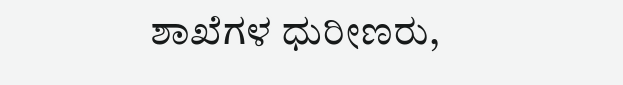ಶಾಖೆಗಳ ಧುರೀಣರು,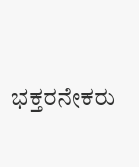ಭಕ್ತರನೇಕರು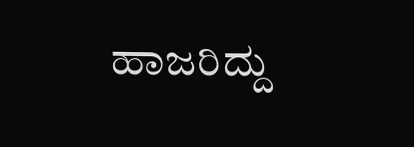ಹಾಜರಿದ್ದು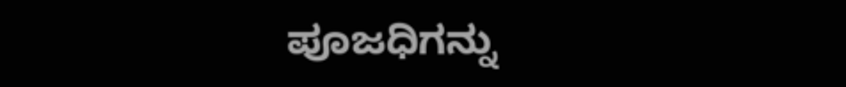ಪೂಜಧಿಗನ್ನು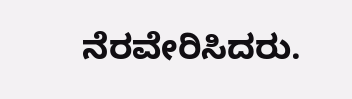ನೆರವೇರಿಸಿದರು.